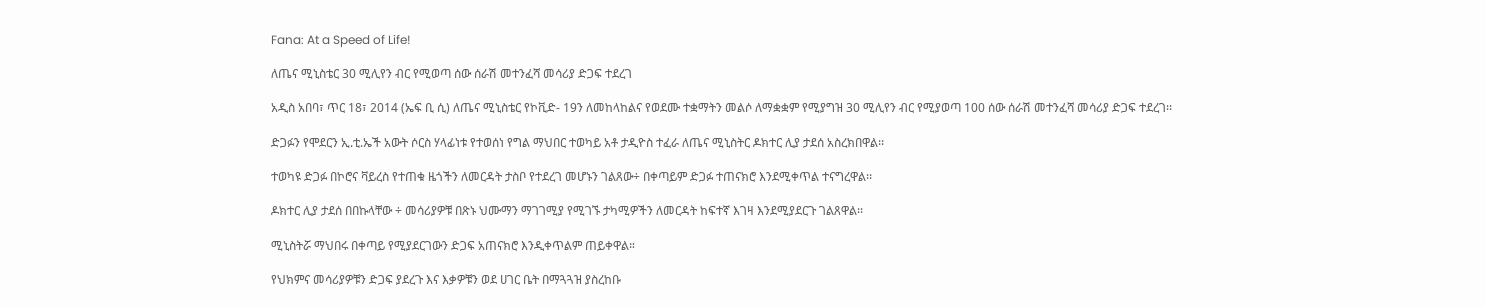Fana: At a Speed of Life!

ለጤና ሚኒስቴር 30 ሚሊየን ብር የሚወጣ ሰው ሰራሽ መተንፈሻ መሳሪያ ድጋፍ ተደረገ

አዲስ አበባ፣ ጥር 18፣ 2014 (ኤፍ ቢ ሲ) ለጤና ሚኒስቴር የኮቪድ- 19ን ለመከላከልና የወደሙ ተቋማትን መልሶ ለማቋቋም የሚያግዝ 30 ሚሊየን ብር የሚያወጣ 100 ሰው ሰራሽ መተንፈሻ መሳሪያ ድጋፍ ተደረገ፡፡

ድጋፉን የሞደርን ኢ.ቲ.ኤች አውት ሶርስ ሃላፊነቱ የተወሰነ የግል ማህበር ተወካይ አቶ ታዲዮስ ተፈራ ለጤና ሚኒስትር ዶክተር ሊያ ታደሰ አስረክበዋል፡፡

ተወካዩ ድጋፉ በኮሮና ቫይረስ የተጠቁ ዜጎችን ለመርዳት ታስቦ የተደረገ መሆኑን ገልጸው÷ በቀጣይም ድጋፉ ተጠናክሮ እንደሚቀጥል ተናግረዋል፡፡

ዶክተር ሊያ ታደሰ በበኩላቸው ÷ መሳሪያዎቹ በጽኑ ህሙማን ማገገሚያ የሚገኙ ታካሚዎችን ለመርዳት ከፍተኛ እገዛ እንደሚያደርጉ ገልጸዋል፡፡

ሚኒስትሯ ማህበሩ በቀጣይ የሚያደርገውን ድጋፍ አጠናክሮ እንዲቀጥልም ጠይቀዋል።

የህክምና መሳሪያዎቹን ድጋፍ ያደረጉ እና እቃዎቹን ወደ ሀገር ቤት በማጓጓዝ ያስረከቡ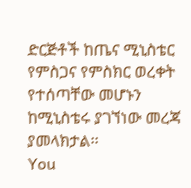ድርጅቶች ከጤና ሚኒስቴር የምስጋና የምስክር ወረቀት የተሰጣቸው መሆኑን ከሚኒስቴሩ ያገኘነው መረጃ ያመላክታል፡፡
You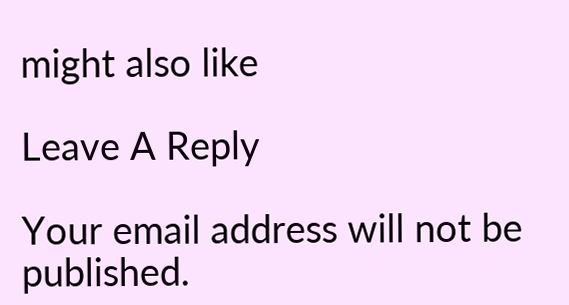might also like

Leave A Reply

Your email address will not be published.